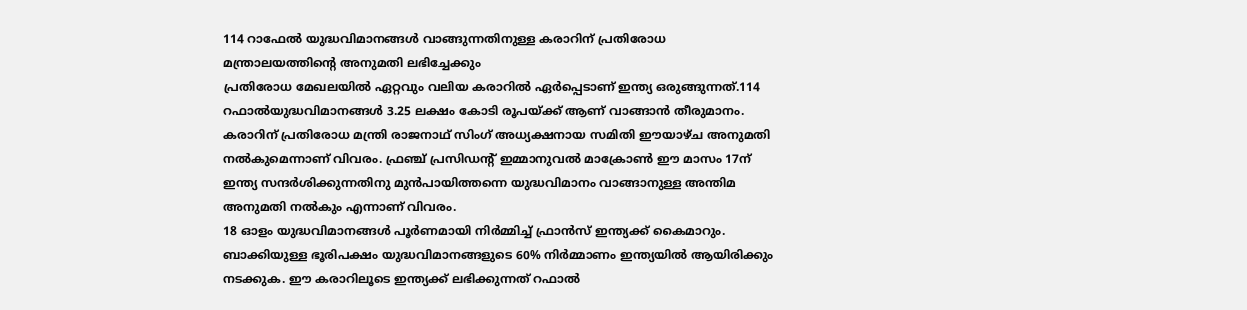114 റാഫേൽ യുദ്ധവിമാനങ്ങൾ വാങ്ങുന്നതിനുള്ള കരാറിന് പ്രതിരോധ മന്ത്രാലയത്തിന്റെ അനുമതി ലഭിച്ചേക്കും
പ്രതിരോധ മേഖലയിൽ ഏറ്റവും വലിയ കരാറിൽ ഏർപ്പെടാണ് ഇന്ത്യ ഒരുങ്ങുന്നത്.114 റഫാൽയുദ്ധവിമാനങ്ങൾ 3.25 ലക്ഷം കോടി രൂപയ്ക്ക് ആണ് വാങ്ങാൻ തീരുമാനം. കരാറിന് പ്രതിരോധ മന്ത്രി രാജനാഥ് സിംഗ് അധ്യക്ഷനായ സമിതി ഈയാഴ്ച അനുമതി നൽകുമെന്നാണ് വിവരം. ഫ്രഞ്ച് പ്രസിഡന്റ് ഇമ്മാനുവൽ മാക്രോൺ ഈ മാസം 17ന് ഇന്ത്യ സന്ദർശിക്കുന്നതിനു മുൻപായിത്തന്നെ യുദ്ധവിമാനം വാങ്ങാനുള്ള അന്തിമ അനുമതി നൽകും എന്നാണ് വിവരം.
18 ഓളം യുദ്ധവിമാനങ്ങൾ പൂർണമായി നിർമ്മിച്ച് ഫ്രാൻസ് ഇന്ത്യക്ക് കൈമാറും. ബാക്കിയുള്ള ഭൂരിപക്ഷം യുദ്ധവിമാനങ്ങളുടെ 60% നിർമ്മാണം ഇന്ത്യയിൽ ആയിരിക്കും നടക്കുക. ഈ കരാറിലൂടെ ഇന്ത്യക്ക് ലഭിക്കുന്നത് റഫാൽ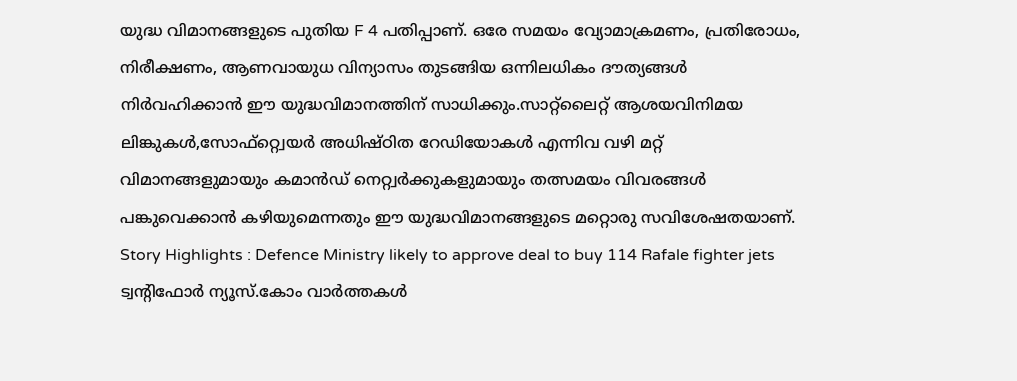യുദ്ധ വിമാനങ്ങളുടെ പുതിയ F 4 പതിപ്പാണ്. ഒരേ സമയം വ്യോമാക്രമണം, പ്രതിരോധം, നിരീക്ഷണം, ആണവായുധ വിന്യാസം തുടങ്ങിയ ഒന്നിലധികം ദൗത്യങ്ങൾ നിർവഹിക്കാൻ ഈ യുദ്ധവിമാനത്തിന് സാധിക്കും.സാറ്റ്ലൈറ്റ് ആശയവിനിമയ ലിങ്കുകൾ,സോഫ്റ്റ്വെയർ അധിഷ്ഠിത റേഡിയോകൾ എന്നിവ വഴി മറ്റ് വിമാനങ്ങളുമായും കമാൻഡ് നെറ്റ്വർക്കുകളുമായും തത്സമയം വിവരങ്ങൾ പങ്കുവെക്കാൻ കഴിയുമെന്നതും ഈ യുദ്ധവിമാനങ്ങളുടെ മറ്റൊരു സവിശേഷതയാണ്.
Story Highlights : Defence Ministry likely to approve deal to buy 114 Rafale fighter jets
ട്വന്റിഫോർ ന്യൂസ്.കോം വാർത്തകൾ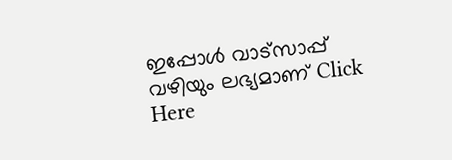ഇപ്പോൾ വാട്സാപ്പ് വഴിയും ലഭ്യമാണ് Click Here